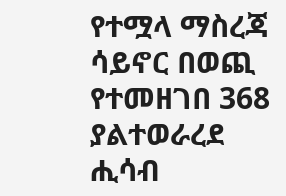የተሟላ ማስረጃ ሳይኖር በወጪ የተመዘገበ 368 ያልተወራረደ ሒሳብ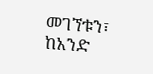መገኘቱን፣ ከአንድ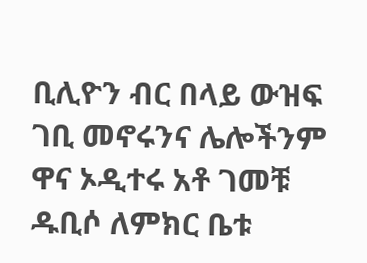ቢሊዮን ብር በላይ ውዝፍ ገቢ መኖሩንና ሌሎችንም ዋና ኦዲተሩ አቶ ገመቹ ዱቢሶ ለምክር ቤቱ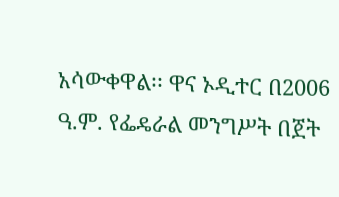አሳውቀዋል፡፡ ዋና ኦዲተር በ2006 ዓ.ም. የፌዴራል መንግሥት በጀት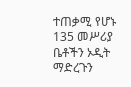ተጠቃሚ የሆኑ 135 መሥሪያ ቤቶችን ኦዲት ማድረጉን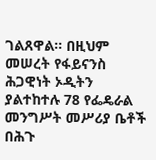ገልጸዋል፡፡ በዚህም መሠረት የፋይናንስ ሕጋዊነት ኦዲትን ያልተከተሉ 78 የፌዴራል መንግሥት መሥሪያ ቤቶች በሕጉ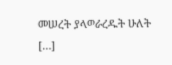መሠረት ያላወራረዱት ሁለት […]